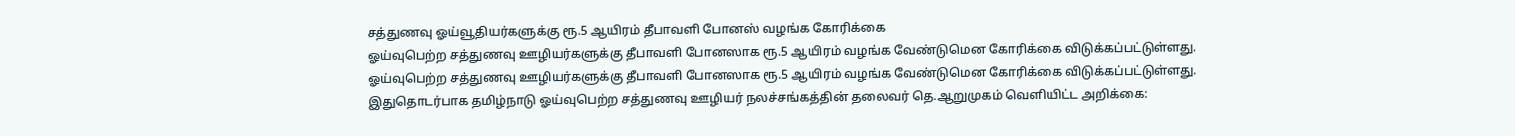சத்துணவு ஓய்வூதியர்களுக்கு ரூ.5 ஆயிரம் தீபாவளி போனஸ் வழங்க கோரிக்கை
ஓய்வுபெற்ற சத்துணவு ஊழியர்களுக்கு தீபாவளி போனஸாக ரூ.5 ஆயிரம் வழங்க வேண்டுமென கோரிக்கை விடுக்கப்பட்டுள்ளது.
ஓய்வுபெற்ற சத்துணவு ஊழியர்களுக்கு தீபாவளி போனஸாக ரூ.5 ஆயிரம் வழங்க வேண்டுமென கோரிக்கை விடுக்கப்பட்டுள்ளது.
இதுதொடர்பாக தமிழ்நாடு ஓய்வுபெற்ற சத்துணவு ஊழியர் நலச்சங்கத்தின் தலைவர் தெ.ஆறுமுகம் வெளியிட்ட அறிக்கை: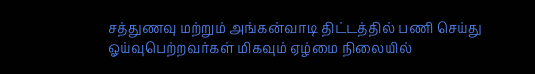சத்துணவு மற்றும் அங்கன்வாடி திட்டத்தில் பணி செய்து ஓய்வுபெற்றவர்கள் மிகவும் ஏழ்மை நிலையில்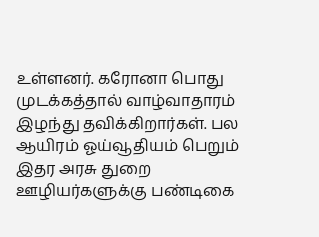உள்ளனர். கரோனா பொது முடக்கத்தால் வாழ்வாதாரம் இழந்து தவிக்கிறார்கள். பல ஆயிரம் ஓய்வூதியம் பெறும் இதர அரசு துறை ஊழியர்களுக்கு பண்டிகை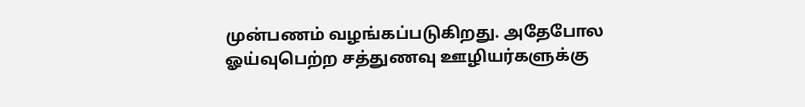முன்பணம் வழங்கப்படுகிறது. அதேபோல ஓய்வுபெற்ற சத்துணவு ஊழியர்களுக்கு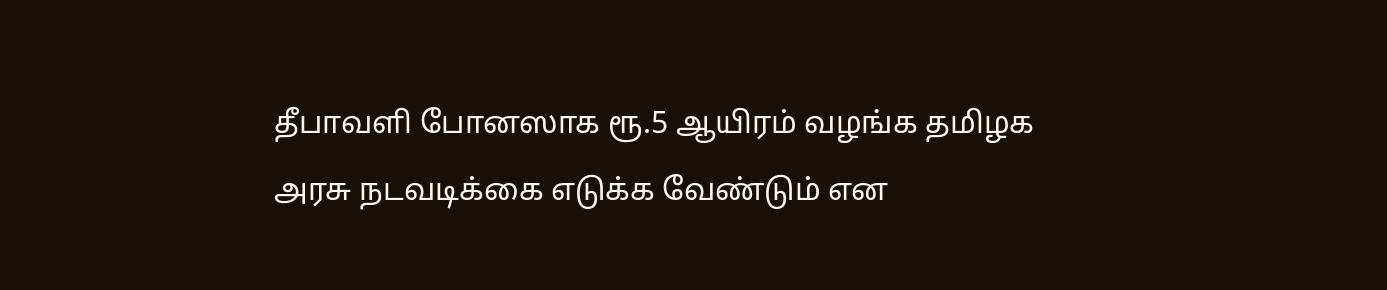தீபாவளி போனஸாக ரூ.5 ஆயிரம் வழங்க தமிழக அரசு நடவடிக்கை எடுக்க வேண்டும் என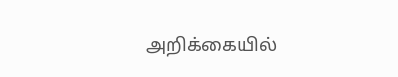அறிக்கையில்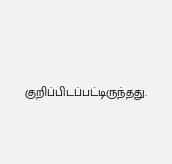குறிப்பிடப்பட்டிருந்தது.